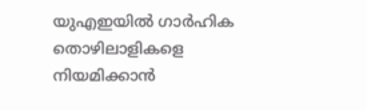യുഎഇയില്‍ ഗാര്‍ഹിക തൊഴിലാളികളെ നിയമിക്കാന്‍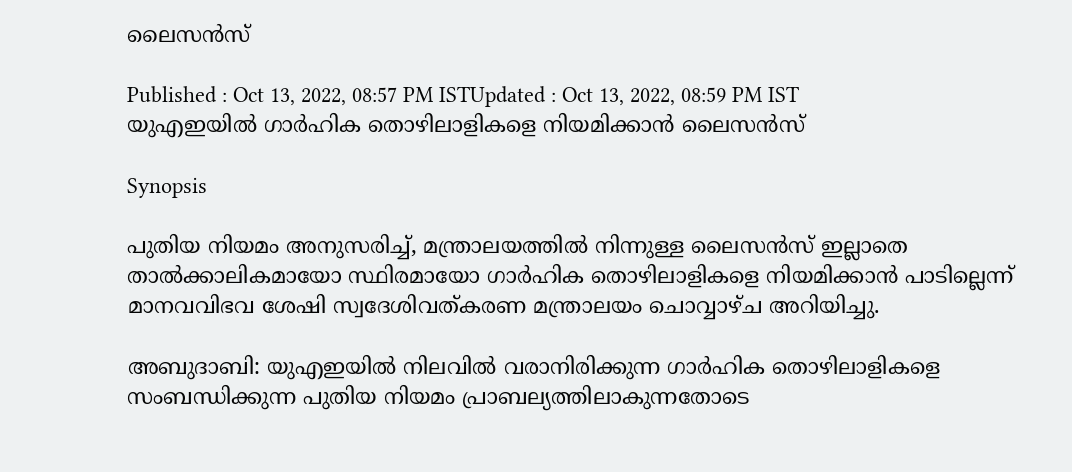ലൈസന്‍സ്

Published : Oct 13, 2022, 08:57 PM ISTUpdated : Oct 13, 2022, 08:59 PM IST
യുഎഇയില്‍ ഗാര്‍ഹിക തൊഴിലാളികളെ നിയമിക്കാന്‍ ലൈസന്‍സ്

Synopsis

പുതിയ നിയമം അനുസരിച്ച്, മന്ത്രാലയത്തില്‍ നിന്നുള്ള ലൈസന്‍സ് ഇല്ലാതെ താല്‍ക്കാലികമായോ സ്ഥിരമായോ ഗാര്‍ഹിക തൊഴിലാളികളെ നിയമിക്കാന്‍ പാടില്ലെന്ന് മാനവവിഭവ ശേഷി സ്വദേശിവത്കരണ മന്ത്രാലയം ചൊവ്വാഴ്ച അറിയിച്ചു.

അബുദാബി: യുഎഇയില്‍ നിലവില്‍ വരാനിരിക്കുന്ന ഗാര്‍ഹിക തൊഴിലാളികളെ സംബന്ധിക്കുന്ന പുതിയ നിയമം പ്രാബല്യത്തിലാകുന്നതോടെ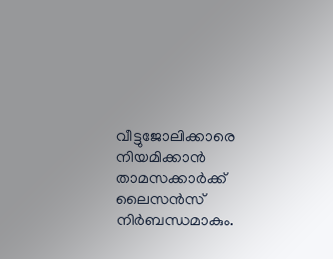വീട്ടുജോലിക്കാരെ നിയമിക്കാന്‍ താമസക്കാര്‍ക്ക് ലൈസന്‍സ് നിര്‍ബന്ധമാകും.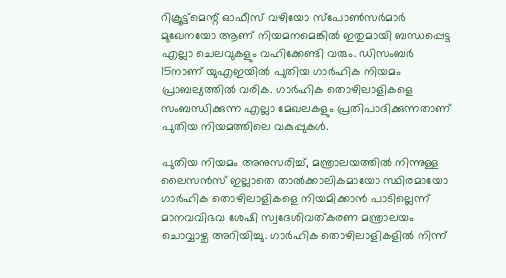റിക്രൂട്ട്‌മെന്റ് ഓഫീസ് വഴിയോ സ്‌പോണ്‍സര്‍മാര്‍ മുഖേനയോ ആണ് നിയമനമെങ്കില്‍ ഇതുമായി ബന്ധപ്പെട്ട എല്ലാ ചെലവുകളും വഹിക്കേണ്ടി വരും. ഡിസംബര്‍ 15നാണ് യുഎഇയില്‍ പുതിയ ഗാര്‍ഹിക നിയമം പ്രാബല്യത്തില്‍ വരിക. ഗാര്‍ഹിക തൊഴിലാളികളെ സംബന്ധിക്കുന്ന എല്ലാ മേഖലകളും പ്രതിപാദിക്കുന്നതാണ് പുതിയ നിയമത്തിലെ വകുപ്പുകള്‍.

പുതിയ നിയമം അനുസരിച്ച്, മന്ത്രാലയത്തില്‍ നിന്നുള്ള ലൈസന്‍സ് ഇല്ലാതെ താല്‍ക്കാലികമായോ സ്ഥിരമായോ ഗാര്‍ഹിക തൊഴിലാളികളെ നിയമിക്കാന്‍ പാടില്ലെന്ന് മാനവവിഭവ ശേഷി സ്വദേശിവത്കരണ മന്ത്രാലയം ചൊവ്വാഴ്ച അറിയിച്ചു. ഗാര്‍ഹിക തൊഴിലാളികളില്‍ നിന്ന്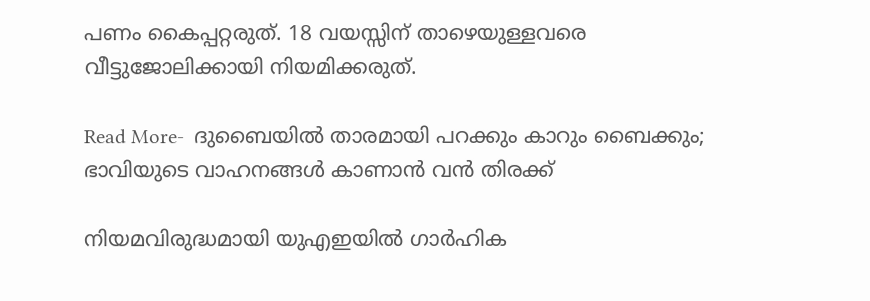പണം കൈപ്പറ്റരുത്. 18 വയസ്സിന് താഴെയുള്ളവരെ വീട്ടുജോലിക്കായി നിയമിക്കരുത്.

Read More-  ദുബൈയില്‍ താരമായി പറക്കും കാറും ബൈക്കും; ഭാവിയുടെ വാഹനങ്ങള്‍ കാണാന്‍ വന്‍ തിരക്ക്

നിയമവിരുദ്ധമായി യുഎഇയില്‍ ഗാര്‍ഹിക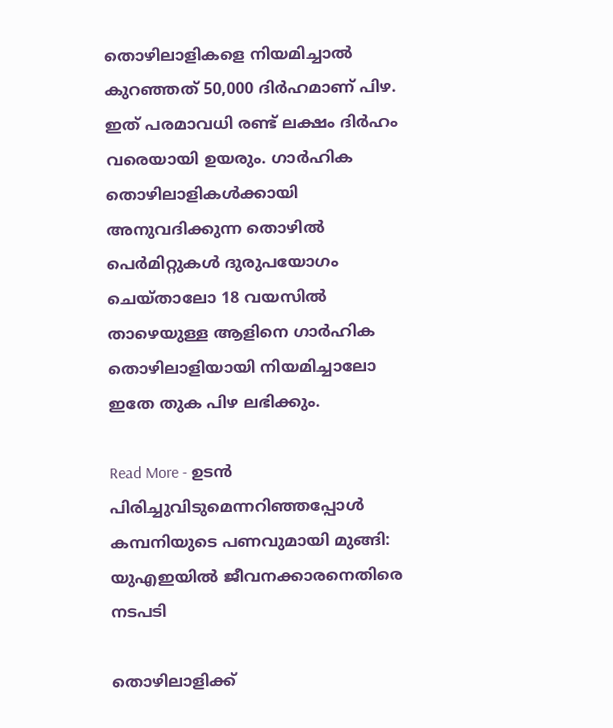തൊഴിലാളികളെ നിയമിച്ചാല്‍ കുറഞ്ഞത് 50,000 ദിര്‍ഹമാണ് പിഴ. ഇത് പരമാവധി രണ്ട് ലക്ഷം ദിര്‍ഹം വരെയായി ഉയരും. ഗാര്‍ഹിക തൊഴിലാളികള്‍ക്കായി അനുവദിക്കുന്ന തൊഴില്‍ പെര്‍മിറ്റുകള്‍ ദുരുപയോഗം ചെയ്താലോ 18 വയസില്‍ താഴെയുള്ള ആളിനെ ഗാര്‍ഹിക തൊഴിലാളിയായി നിയമിച്ചാലോ ഇതേ തുക പിഴ ലഭിക്കും.

Read More - ഉടന്‍ പിരിച്ചുവിടുമെന്നറിഞ്ഞപ്പോള്‍ കമ്പനിയുടെ പണവുമായി മുങ്ങി: യുഎഇയില്‍ ജീവനക്കാരനെതിരെ നടപടി

തൊഴിലാളിക്ക്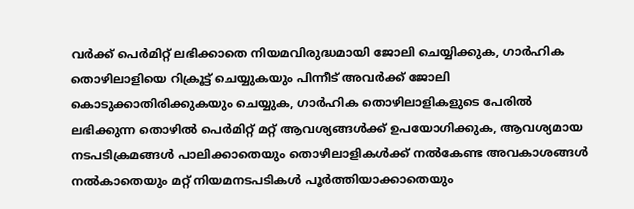വര്‍ക്ക് പെര്‍മിറ്റ് ലഭിക്കാതെ നിയമവിരുദ്ധമായി ജോലി ചെയ്യിക്കുക, ഗാര്‍ഹിക തൊഴിലാളിയെ റിക്രൂട്ട് ചെയ്യുകയും പിന്നീട് അവര്‍ക്ക് ജോലി കൊടുക്കാതിരിക്കുകയും ചെയ്യുക, ഗാര്‍ഹിക തൊഴിലാളികളുടെ പേരില്‍ ലഭിക്കുന്ന തൊഴില്‍ പെര്‍മിറ്റ് മറ്റ് ആവശ്യങ്ങള്‍ക്ക് ഉപയോഗിക്കുക, ആവശ്യമായ നടപടിക്രമങ്ങള്‍ പാലിക്കാതെയും തൊഴിലാളികള്‍ക്ക് നല്‍കേണ്ട അവകാശങ്ങള്‍ നല്‍കാതെയും മറ്റ് നിയമനടപടികള്‍ പൂര്‍ത്തിയാക്കാതെയും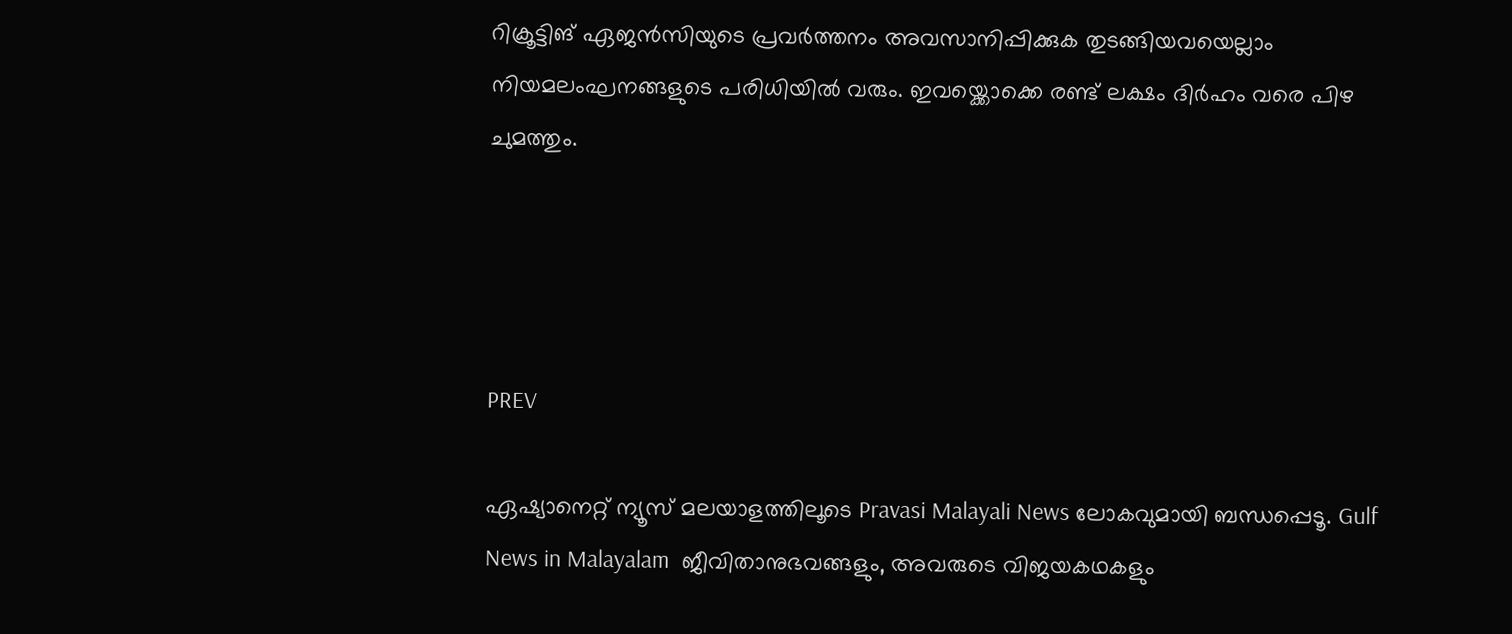റിക്രൂട്ടിങ് ഏജന്‍സിയുടെ പ്രവര്‍ത്തനം അവസാനിപ്പിക്കുക തുടങ്ങിയവയെല്ലാം നിയമലംഘനങ്ങളുടെ പരിധിയില്‍ വരും. ഇവയ്ക്കൊക്കെ രണ്ട് ലക്ഷം ദിര്‍ഹം വരെ പിഴ ചുമത്തും.




PREV

ഏഷ്യാനെറ്റ് ന്യൂസ് മലയാളത്തിലൂടെ Pravasi Malayali News ലോകവുമായി ബന്ധപ്പെടൂ. Gulf News in Malayalam  ജീവിതാനുഭവങ്ങളും, അവരുടെ വിജയകഥകളും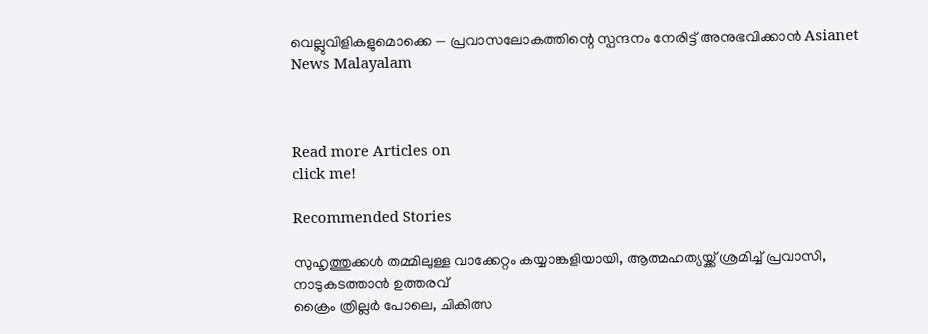വെല്ലുവിളികളുമൊക്കെ — പ്രവാസലോകത്തിന്റെ സ്പന്ദനം നേരിട്ട് അനുഭവിക്കാൻ Asianet News Malayalam



Read more Articles on
click me!

Recommended Stories

സുഹൃത്തുക്കൾ തമ്മിലുള്ള വാക്കേറ്റം കയ്യാങ്കളിയായി, ആത്മഹത്യയ്ക്ക് ശ്രമിച്ച് പ്രവാസി, നാടുകടത്താൻ ഉത്തരവ്
ക്രൈം ത്രില്ലര്‍ പോലെ, ചികിത്സ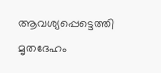ആവശ്യപ്പെട്ടെത്തി മൃതദേഹം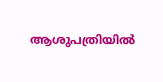ആശുപത്രിയിൽ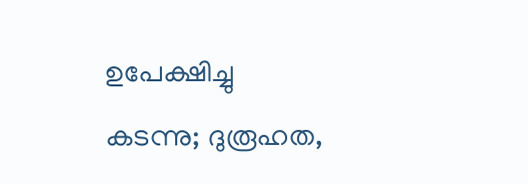ഉപേക്ഷിച്ചു കടന്നു; ദുരൂഹത,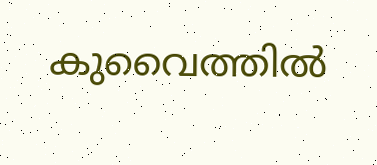കുവൈത്തിൽ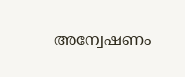അന്വേഷണം